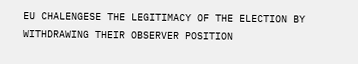EU CHALENGESE THE LEGITIMACY OF THE ELECTION BY WITHDRAWING THEIR OBSERVER POSITION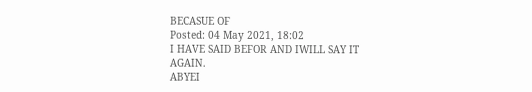BECASUE OF
Posted: 04 May 2021, 18:02
I HAVE SAID BEFOR AND IWILL SAY IT AGAIN.
ABYEI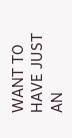WANT TO HAVE JUST AN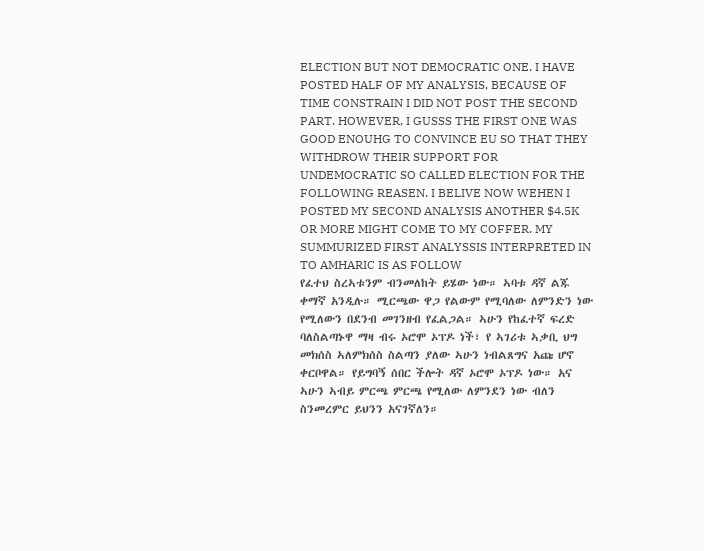ELECTION BUT NOT DEMOCRATIC ONE. I HAVE POSTED HALF OF MY ANALYSIS, BECAUSE OF TIME CONSTRAIN I DID NOT POST THE SECOND PART. HOWEVER, I GUSSS THE FIRST ONE WAS GOOD ENOUHG TO CONVINCE EU SO THAT THEY WITHDROW THEIR SUPPORT FOR UNDEMOCRATIC SO CALLED ELECTION FOR THE FOLLOWING REASEN. I BELIVE NOW WEHEN I POSTED MY SECOND ANALYSIS ANOTHER $4.5K OR MORE MIGHT COME TO MY COFFER. MY SUMMURIZED FIRST ANALYSSIS INTERPRETED IN TO AMHARIC IS AS FOLLOW
የፈተህ ስረኣቱንም ብንመለከት ይሄው ነው። ኣባቱ ዳኛ ልጁ ቀማኛ አንዲሉ። ሚርጫው ዋጋ የልውም የሚባለው ለምንድን ነው የሚለውን በደንብ መገንዘብ የፈልጋል። ኣሁን የከፈተኛ ፍረድ ባለስልጣኑዋ ማዛ ብሩ ኦሮሞ ኦፕዶ ነች፣ የ ኣገሪቱ ኣቃቢ ህግ መክሰስ ኣለምክሰስ ስልጣን ያለው ኣሁን ነብልጸግና አጩ ሆኖ ቀርቦዋል። የይግባኝ ሰበር ችሎት ዳኛ ኦሮሞ ኦፕዶ ነው። አና ኣሁን ኣብይ ምርጫ ምርጫ የሚለው ለምንደን ነው ብለን ስንመረምር ይህንን አናገኛለን።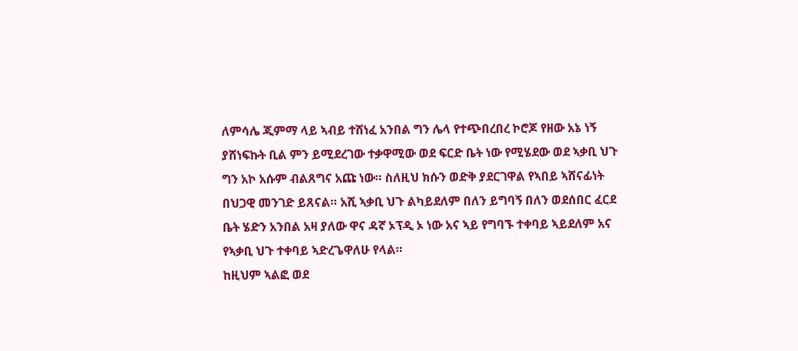ለምሳሌ ጂምማ ላይ ኣብይ ተሸነፈ አንበል ግን ሌላ የተጭበረበረ ኮሮጆ የዘው አኔ ነኝ ያሸነፍኩት ቢል ምን ይሚደረገው ተቃዋሚው ወደ ፍርድ ቤት ነው የሚሄደው ወደ ኣቃቢ ህጉ ግን አኮ አሱም ብልጸግና አጩ ነው። ስለዚህ ክሱን ወድቅ ያደርገዋል የኣበይ ኣሸናፊነት በህጋዊ መንገድ ይጸናል። አሺ ኣቃቢ ህጉ ልካይደለም በለን ይግባኝ በለን ወደሰበር ፈርደ ቤት ሄድን አንበል አዛ ያለው ዋና ዳኛ ኦፕዲ ኦ ነው አና ኣይ የግባኙ ተቀባይ ኣይደለም አና የኣቃቢ ህጉ ተቀባይ ኣድረጌዋለሁ የላል።
ከዚህም ኣልፎ ወደ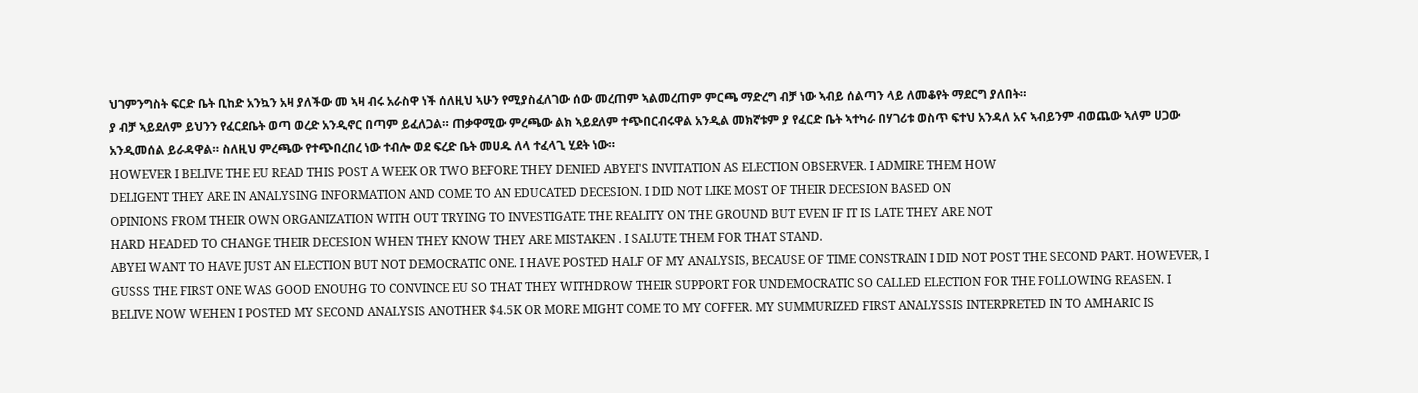ህገምንግስት ፍርድ ቤት ቢከድ አንኳን አዛ ያለችው መ ኣዛ ብሩ አራስዋ ነች ሰለዚህ ኣሁን የሚያስፈለገው ሰው መረጠም ኣልመረጠም ምርጫ ማድረግ ብቻ ነው ኣብይ ሰልጣን ላይ ለመቆየት ማደርግ ያለበት።
ያ ብቻ ኣይደለም ይህንን የፈርደቤት ወጣ ወረድ አንዲኖር በጣም ይፈለጋል። ጠቃዋሚው ምረጫው ልክ ኣይደለም ተጭበርብሩዋል አንዲል መክኛቱም ያ የፈርድ ቤት ኣተካራ በሃገሪቱ ወስጥ ፍተህ አንዳለ አና ኣብይንም ብወጨው ኣለም ሀጋው አንዲመሰል ይራዳዋል። ስለዚህ ምረጫው የተጭበረበረ ነው ተብሎ ወደ ፍረድ ቤት መሀዱ ለላ ተፈላጊ ሂደት ነው።
HOWEVER I BELIVE THE EU READ THIS POST A WEEK OR TWO BEFORE THEY DENIED ABYEI'S INVITATION AS ELECTION OBSERVER. I ADMIRE THEM HOW
DELIGENT THEY ARE IN ANALYSING INFORMATION AND COME TO AN EDUCATED DECESION. I DID NOT LIKE MOST OF THEIR DECESION BASED ON
OPINIONS FROM THEIR OWN ORGANIZATION WITH OUT TRYING TO INVESTIGATE THE REALITY ON THE GROUND BUT EVEN IF IT IS LATE THEY ARE NOT
HARD HEADED TO CHANGE THEIR DECESION WHEN THEY KNOW THEY ARE MISTAKEN . I SALUTE THEM FOR THAT STAND.
ABYEI WANT TO HAVE JUST AN ELECTION BUT NOT DEMOCRATIC ONE. I HAVE POSTED HALF OF MY ANALYSIS, BECAUSE OF TIME CONSTRAIN I DID NOT POST THE SECOND PART. HOWEVER, I GUSSS THE FIRST ONE WAS GOOD ENOUHG TO CONVINCE EU SO THAT THEY WITHDROW THEIR SUPPORT FOR UNDEMOCRATIC SO CALLED ELECTION FOR THE FOLLOWING REASEN. I BELIVE NOW WEHEN I POSTED MY SECOND ANALYSIS ANOTHER $4.5K OR MORE MIGHT COME TO MY COFFER. MY SUMMURIZED FIRST ANALYSSIS INTERPRETED IN TO AMHARIC IS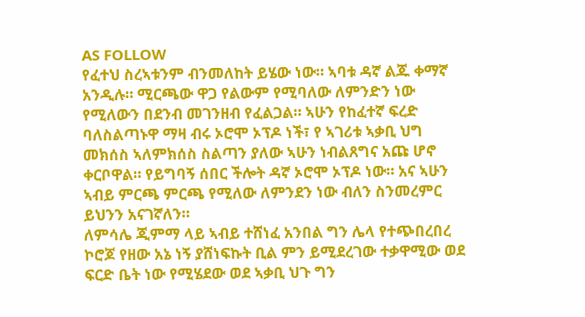AS FOLLOW
የፈተህ ስረኣቱንም ብንመለከት ይሄው ነው። ኣባቱ ዳኛ ልጁ ቀማኛ አንዲሉ። ሚርጫው ዋጋ የልውም የሚባለው ለምንድን ነው የሚለውን በደንብ መገንዘብ የፈልጋል። ኣሁን የከፈተኛ ፍረድ ባለስልጣኑዋ ማዛ ብሩ ኦሮሞ ኦፕዶ ነች፣ የ ኣገሪቱ ኣቃቢ ህግ መክሰስ ኣለምክሰስ ስልጣን ያለው ኣሁን ነብልጸግና አጩ ሆኖ ቀርቦዋል። የይግባኝ ሰበር ችሎት ዳኛ ኦሮሞ ኦፕዶ ነው። አና ኣሁን ኣብይ ምርጫ ምርጫ የሚለው ለምንደን ነው ብለን ስንመረምር ይህንን አናገኛለን።
ለምሳሌ ጂምማ ላይ ኣብይ ተሸነፈ አንበል ግን ሌላ የተጭበረበረ ኮሮጆ የዘው አኔ ነኝ ያሸነፍኩት ቢል ምን ይሚደረገው ተቃዋሚው ወደ ፍርድ ቤት ነው የሚሄደው ወደ ኣቃቢ ህጉ ግን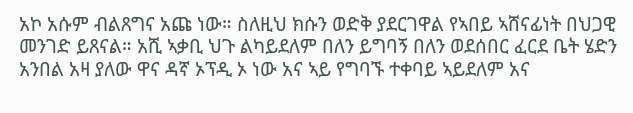አኮ አሱም ብልጸግና አጩ ነው። ስለዚህ ክሱን ወድቅ ያደርገዋል የኣበይ ኣሸናፊነት በህጋዊ መንገድ ይጸናል። አሺ ኣቃቢ ህጉ ልካይደለም በለን ይግባኝ በለን ወደሰበር ፈርደ ቤት ሄድን አንበል አዛ ያለው ዋና ዳኛ ኦፕዲ ኦ ነው አና ኣይ የግባኙ ተቀባይ ኣይደለም አና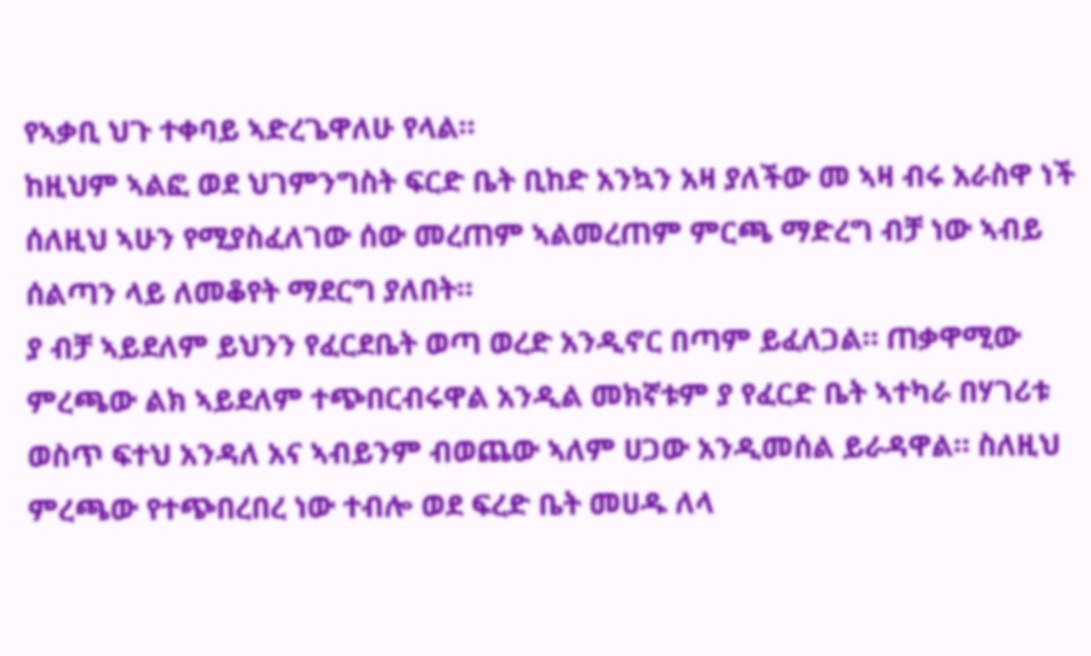የኣቃቢ ህጉ ተቀባይ ኣድረጌዋለሁ የላል።
ከዚህም ኣልፎ ወደ ህገምንግስት ፍርድ ቤት ቢከድ አንኳን አዛ ያለችው መ ኣዛ ብሩ አራስዋ ነች ሰለዚህ ኣሁን የሚያስፈለገው ሰው መረጠም ኣልመረጠም ምርጫ ማድረግ ብቻ ነው ኣብይ ሰልጣን ላይ ለመቆየት ማደርግ ያለበት።
ያ ብቻ ኣይደለም ይህንን የፈርደቤት ወጣ ወረድ አንዲኖር በጣም ይፈለጋል። ጠቃዋሚው ምረጫው ልክ ኣይደለም ተጭበርብሩዋል አንዲል መክኛቱም ያ የፈርድ ቤት ኣተካራ በሃገሪቱ ወስጥ ፍተህ አንዳለ አና ኣብይንም ብወጨው ኣለም ሀጋው አንዲመሰል ይራዳዋል። ስለዚህ ምረጫው የተጭበረበረ ነው ተብሎ ወደ ፍረድ ቤት መሀዱ ለላ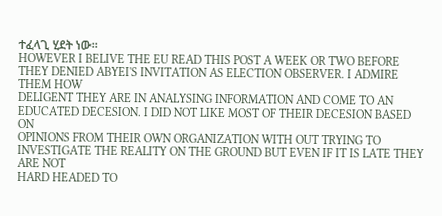ተፈላጊ ሂደት ነው።
HOWEVER I BELIVE THE EU READ THIS POST A WEEK OR TWO BEFORE THEY DENIED ABYEI'S INVITATION AS ELECTION OBSERVER. I ADMIRE THEM HOW
DELIGENT THEY ARE IN ANALYSING INFORMATION AND COME TO AN EDUCATED DECESION. I DID NOT LIKE MOST OF THEIR DECESION BASED ON
OPINIONS FROM THEIR OWN ORGANIZATION WITH OUT TRYING TO INVESTIGATE THE REALITY ON THE GROUND BUT EVEN IF IT IS LATE THEY ARE NOT
HARD HEADED TO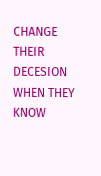CHANGE THEIR DECESION WHEN THEY KNOW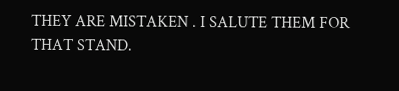THEY ARE MISTAKEN . I SALUTE THEM FOR THAT STAND.